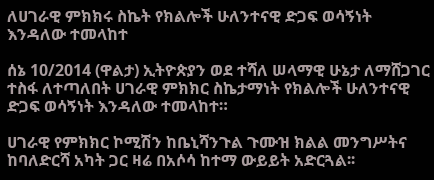ለሀገራዊ ምክክሩ ስኬት የክልሎች ሁለንተናዊ ድጋፍ ወሳኝነት እንዳለው ተመላከተ

ሰኔ 10/2014 (ዋልታ) ኢትዮጵያን ወደ ተሻለ ሠላማዊ ሁኔታ ለማሸጋገር ተስፋ ለተጣለበት ሀገራዊ ምክክር ስኬታማነት የክልሎች ሁለንተናዊ ድጋፍ ወሳኝነት እንዳለው ተመላከተ።

ሀገራዊ የምክክር ኮሚሽን ከቤኒሻንጉል ጉሙዝ ክልል መንግሥትና ከባለድርሻ አካት ጋር ዛሬ በአሶሳ ከተማ ውይይት አድርጓል፡፡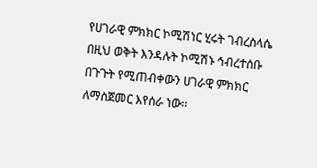የሀገራዊ ምክክር ኮሚሽነር ሂሩት ገብረስላሴ በዚህ ወቅት እንዳሉት ኮሚሽኑ ኅብረተሰቡ በጉጉት የሚጠብቀውን ሀገራዊ ምክክር ለማስጀመር እየሰራ ነው፡፡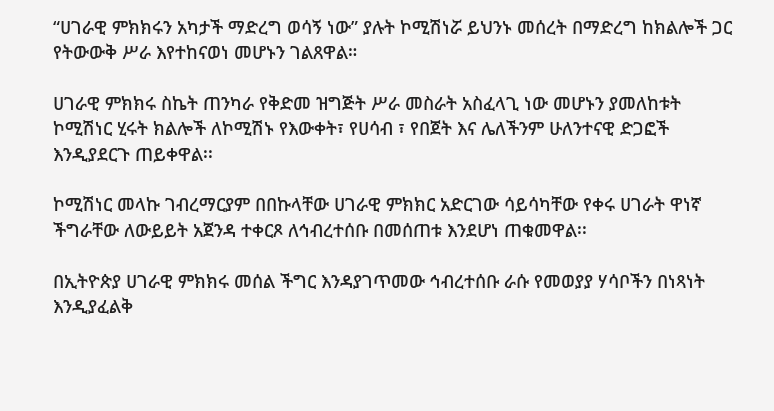“ሀገራዊ ምክክሩን አካታች ማድረግ ወሳኝ ነው” ያሉት ኮሚሽነሯ ይህንኑ መሰረት በማድረግ ከክልሎች ጋር የትውውቅ ሥራ እየተከናወነ መሆኑን ገልጸዋል።

ሀገራዊ ምክክሩ ስኬት ጠንካራ የቅድመ ዝግጅት ሥራ መስራት አስፈላጊ ነው መሆኑን ያመለከቱት ኮሚሽነር ሂሩት ክልሎች ለኮሚሽኑ የእውቀት፣ የሀሳብ ፣ የበጀት እና ሌለችንም ሁለንተናዊ ድጋፎች እንዲያደርጉ ጠይቀዋል፡፡

ኮሚሽነር መላኩ ገብረማርያም በበኩላቸው ሀገራዊ ምክክር አድርገው ሳይሳካቸው የቀሩ ሀገራት ዋነኛ ችግራቸው ለውይይት አጀንዳ ተቀርጾ ለኅብረተሰቡ በመሰጠቱ እንደሆነ ጠቁመዋል፡፡

በኢትዮጵያ ሀገራዊ ምክክሩ መሰል ችግር እንዳያገጥመው ኅብረተሰቡ ራሱ የመወያያ ሃሳቦችን በነጻነት እንዲያፈልቅ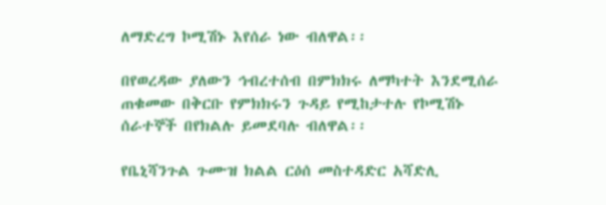ለማድረግ ኮሚሽኑ እየሰራ ነው ብለዋል፡፡

በየወረዳው ያለውን ኅብረተሰብ በምክክሩ ለማካተት እንደሚሰራ ጠቁመው በቅርቡ የምክክሩን ጉዳይ የሚከታተሉ የኮሚሽኑ ሰራተኞች በየክልሉ ይመደባሉ ብለዋል፡፡

የቤኒሻንጉል ጉሙዝ ክልል ርዕሰ መስተዳድር አሻድሊ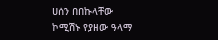ሀሰን በበኩላቸው ኮሚሽኑ የያዘው ዓላማ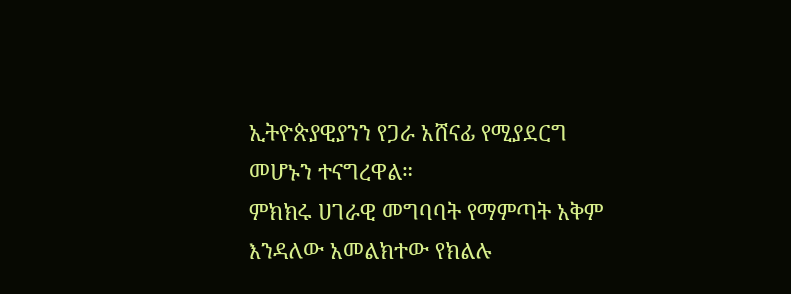ኢትዮጵያዊያንን የጋራ አሸናፊ የሚያደርግ መሆኑን ተናግረዋል።
ምክክሩ ሀገራዊ መግባባት የማምጣት አቅም እንዳለው አመልክተው የክልሉ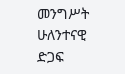መንግሥት ሁለንተናዊ ድጋፍ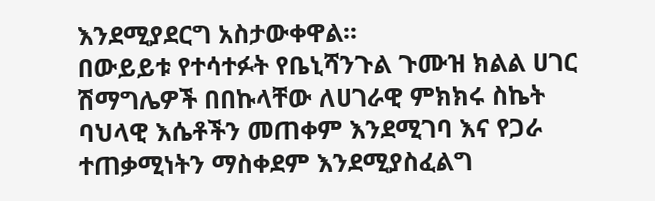እንደሚያደርግ አስታውቀዋል፡፡
በውይይቱ የተሳተፉት የቤኒሻንጉል ጉሙዝ ክልል ሀገር ሽማግሌዎች በበኩላቸው ለሀገራዊ ምክክሩ ስኬት ባህላዊ እሴቶችን መጠቀም እንደሚገባ እና የጋራ ተጠቃሚነትን ማስቀደም እንደሚያስፈልግ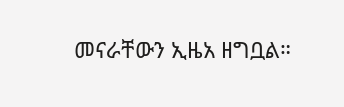መናራቸውን ኢዜአ ዘግቧል።